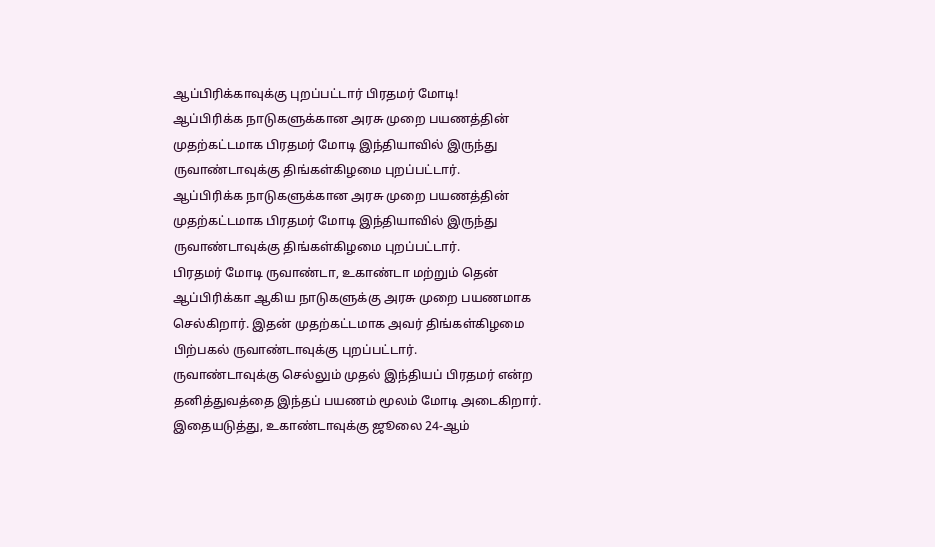ஆப்பிரிக்காவுக்கு புறப்பட்டார் பிரதமர் மோடி!
ஆப்பிரிக்க நாடுகளுக்கான அரசு முறை பயணத்தின் முதற்கட்டமாக பிரதமர் மோடி இந்தியாவில் இருந்து ருவாண்டாவுக்கு திங்கள்கிழமை புறப்பட்டார்.
ஆப்பிரிக்க நாடுகளுக்கான அரசு முறை பயணத்தின் முதற்கட்டமாக பிரதமர் மோடி இந்தியாவில் இருந்து ருவாண்டாவுக்கு திங்கள்கிழமை புறப்பட்டார்.
பிரதமர் மோடி ருவாண்டா, உகாண்டா மற்றும் தென் ஆப்பிரிக்கா ஆகிய நாடுகளுக்கு அரசு முறை பயணமாக செல்கிறார். இதன் முதற்கட்டமாக அவர் திங்கள்கிழமை பிற்பகல் ருவாண்டாவுக்கு புறப்பட்டார்.
ருவாண்டாவுக்கு செல்லும் முதல் இந்தியப் பிரதமர் என்ற தனித்துவத்தை இந்தப் பயணம் மூலம் மோடி அடைகிறார். இதையடுத்து, உகாண்டாவுக்கு ஜூலை 24-ஆம்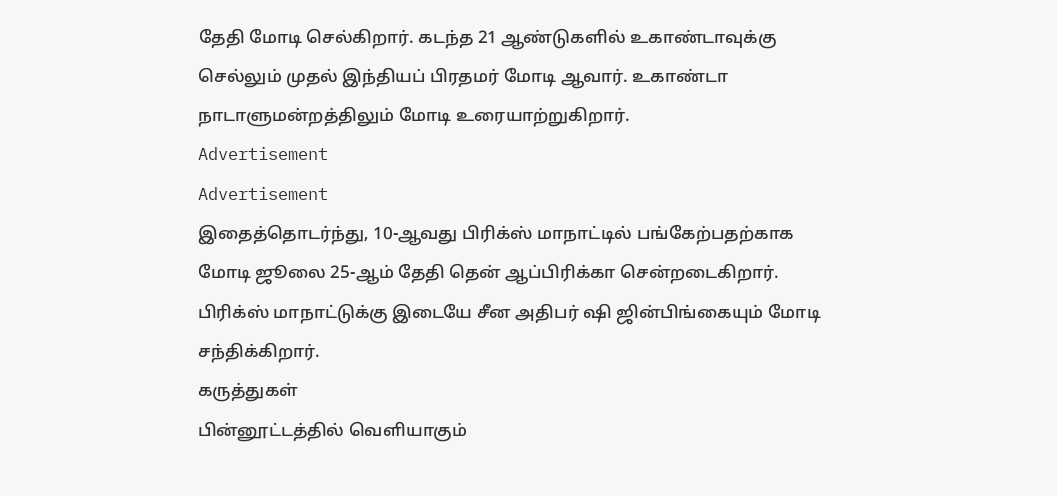தேதி மோடி செல்கிறார். கடந்த 21 ஆண்டுகளில் உகாண்டாவுக்கு செல்லும் முதல் இந்தியப் பிரதமர் மோடி ஆவார். உகாண்டா நாடாளுமன்றத்திலும் மோடி உரையாற்றுகிறார்.
Advertisement
Advertisement
இதைத்தொடர்ந்து, 10-ஆவது பிரிக்ஸ் மாநாட்டில் பங்கேற்பதற்காக மோடி ஜூலை 25-ஆம் தேதி தென் ஆப்பிரிக்கா சென்றடைகிறார். பிரிக்ஸ் மாநாட்டுக்கு இடையே சீன அதிபர் ஷி ஜின்பிங்கையும் மோடி சந்திக்கிறார்.
கருத்துகள்
பின்னூட்டத்தில் வெளியாகும்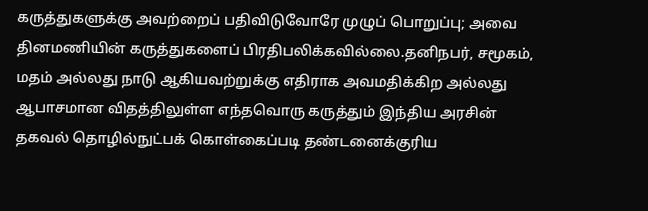கருத்துகளுக்கு அவற்றைப் பதிவிடுவோரே முழுப் பொறுப்பு; அவை தினமணியின் கருத்துகளைப் பிரதிபலிக்கவில்லை.தனிநபர், சமூகம், மதம் அல்லது நாடு ஆகியவற்றுக்கு எதிராக அவமதிக்கிற அல்லது ஆபாசமான விதத்திலுள்ள எந்தவொரு கருத்தும் இந்திய அரசின் தகவல் தொழில்நுட்பக் கொள்கைப்படி தண்டனைக்குரிய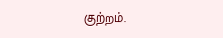குற்றம்.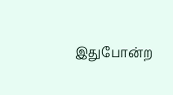இதுபோன்ற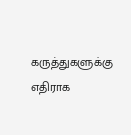கருத்துகளுக்கு எதிராக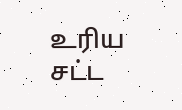உரிய சட்ட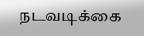நடவடிக்கை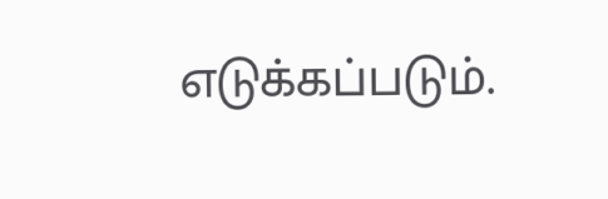எடுக்கப்படும்.